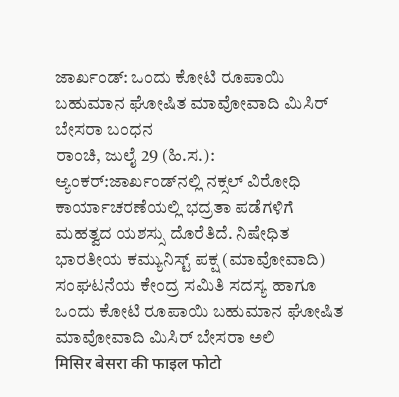ಜಾರ್ಖಂಡ್: ಒಂದು ಕೋಟಿ ರೂಪಾಯಿ ಬಹುಮಾನ ಘೋಷಿತ ಮಾವೋವಾದಿ ಮಿಸಿರ್ ಬೇಸರಾ ಬಂಧನ
ರಾಂಚಿ, ಜುಲೈ 29 (ಹಿ.ಸ.): ಆ್ಯಂಕರ್:ಜಾರ್ಖಂಡ್‌ನಲ್ಲಿ ನಕ್ಸಲ್ ವಿರೋಧಿ ಕಾರ್ಯಾಚರಣೆಯಲ್ಲಿ ಭದ್ರತಾ ಪಡೆಗಳಿಗೆ ಮಹತ್ವದ ಯಶಸ್ಸು ದೊರೆತಿದೆ. ನಿಷೇಧಿತ ಭಾರತೀಯ ಕಮ್ಯುನಿಸ್ಟ್ ಪಕ್ಷ (ಮಾವೋವಾದಿ) ಸಂಘಟನೆಯ ಕೇಂದ್ರ ಸಮಿತಿ ಸದಸ್ಯ ಹಾಗೂ ಒಂದು ಕೋಟಿ ರೂಪಾಯಿ ಬಹುಮಾನ ಘೋಷಿತ ಮಾವೋವಾದಿ ಮಿಸಿರ್ ಬೇಸರಾ ಅಲಿ
मिसिर बेसरा की फाइल फोटो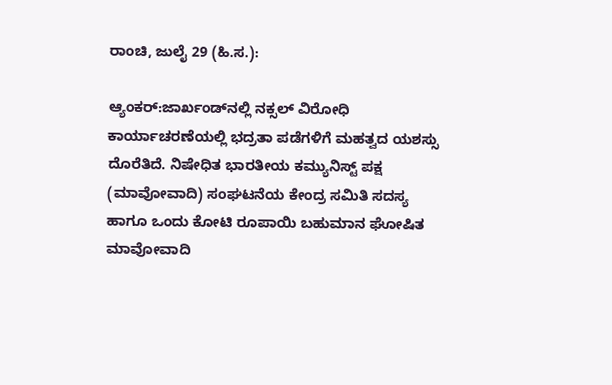ರಾಂಚಿ, ಜುಲೈ 29 (ಹಿ.ಸ.):

ಆ್ಯಂಕರ್:ಜಾರ್ಖಂಡ್‌ನಲ್ಲಿ ನಕ್ಸಲ್ ವಿರೋಧಿ ಕಾರ್ಯಾಚರಣೆಯಲ್ಲಿ ಭದ್ರತಾ ಪಡೆಗಳಿಗೆ ಮಹತ್ವದ ಯಶಸ್ಸು ದೊರೆತಿದೆ. ನಿಷೇಧಿತ ಭಾರತೀಯ ಕಮ್ಯುನಿಸ್ಟ್ ಪಕ್ಷ (ಮಾವೋವಾದಿ) ಸಂಘಟನೆಯ ಕೇಂದ್ರ ಸಮಿತಿ ಸದಸ್ಯ ಹಾಗೂ ಒಂದು ಕೋಟಿ ರೂಪಾಯಿ ಬಹುಮಾನ ಘೋಷಿತ ಮಾವೋವಾದಿ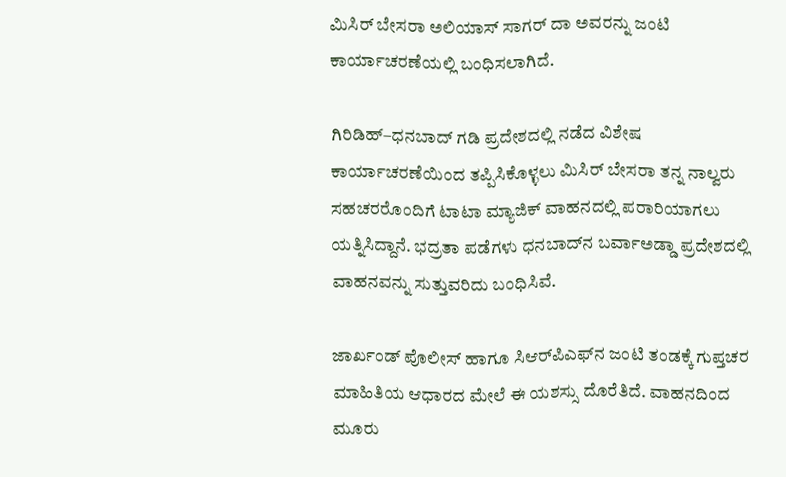ಮಿಸಿರ್ ಬೇಸರಾ ಅಲಿಯಾಸ್ ಸಾಗರ್ ದಾ ಅವರನ್ನು ಜಂಟಿ ಕಾರ್ಯಾಚರಣೆಯಲ್ಲಿ ಬಂಧಿಸಲಾಗಿದೆ.

ಗಿರಿಡಿಹ್–ಧನಬಾದ್ ಗಡಿ ಪ್ರದೇಶದಲ್ಲಿ ನಡೆದ ವಿಶೇಷ ಕಾರ್ಯಾಚರಣೆಯಿಂದ ತಪ್ಪಿಸಿಕೊಳ್ಳಲು ಮಿಸಿರ್ ಬೇಸರಾ ತನ್ನ ನಾಲ್ವರು ಸಹಚರರೊಂದಿಗೆ ಟಾಟಾ ಮ್ಯಾಜಿಕ್ ವಾಹನದಲ್ಲಿ ಪರಾರಿಯಾಗಲು ಯತ್ನಿಸಿದ್ದಾನೆ. ಭದ್ರತಾ ಪಡೆಗಳು ಧನಬಾದ್‌ನ ಬರ್ವಾಅಡ್ಡಾ ಪ್ರದೇಶದಲ್ಲಿ ವಾಹನವನ್ನು ಸುತ್ತುವರಿದು ಬಂಧಿಸಿವೆ.

ಜಾರ್ಖಂಡ್ ಪೊಲೀಸ್ ಹಾಗೂ ಸಿಆರ್‌ಪಿಎಫ್‌ನ ಜಂಟಿ ತಂಡಕ್ಕೆ ಗುಪ್ತಚರ ಮಾಹಿತಿಯ ಆಧಾರದ ಮೇಲೆ ಈ ಯಶಸ್ಸು ದೊರೆತಿದೆ. ವಾಹನದಿಂದ ಮೂರು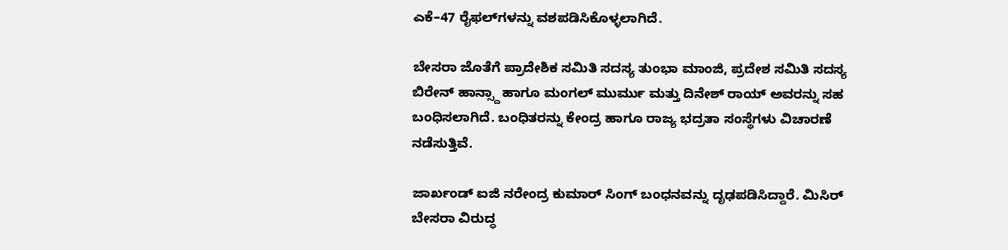ಎಕೆ–47 ರೈಫಲ್‌ಗಳನ್ನು ವಶಪಡಿಸಿಕೊಳ್ಳಲಾಗಿದೆ.

ಬೇಸರಾ ಜೊತೆಗೆ ಪ್ರಾದೇಶಿಕ ಸಮಿತಿ ಸದಸ್ಯ ತುಂಭಾ ಮಾಂಜಿ, ಪ್ರದೇಶ ಸಮಿತಿ ಸದಸ್ಯ ಬಿರೇನ್ ಹಾನ್ಸ್ದಾ ಹಾಗೂ ಮಂಗಲ್ ಮುರ್ಮು ಮತ್ತು ದಿನೇಶ್ ರಾಯ್ ಅವರನ್ನು ಸಹ ಬಂಧಿಸಲಾಗಿದೆ. ಬಂಧಿತರನ್ನು ಕೇಂದ್ರ ಹಾಗೂ ರಾಜ್ಯ ಭದ್ರತಾ ಸಂಸ್ಥೆಗಳು ವಿಚಾರಣೆ ನಡೆಸುತ್ತಿವೆ.

ಜಾರ್ಖಂಡ್ ಐಜಿ ನರೇಂದ್ರ ಕುಮಾರ್ ಸಿಂಗ್ ಬಂಧನವನ್ನು ದೃಢಪಡಿಸಿದ್ದಾರೆ. ಮಿಸಿರ್ ಬೇಸರಾ ವಿರುದ್ಧ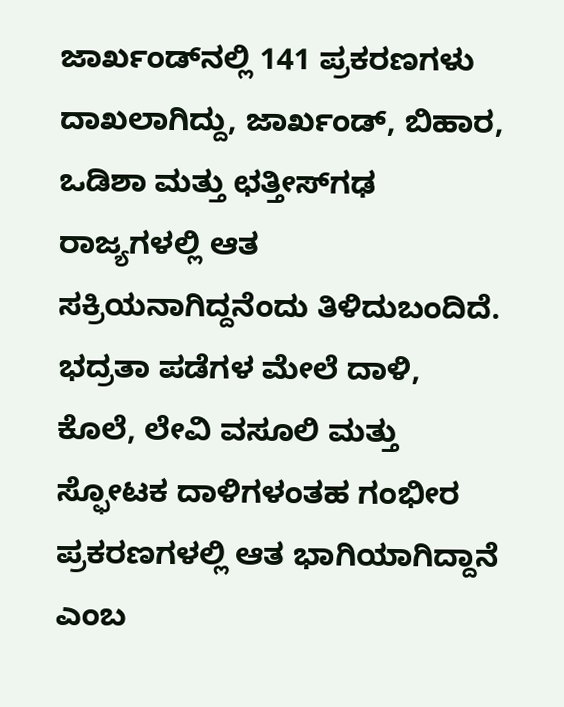ಜಾರ್ಖಂಡ್‌ನಲ್ಲಿ 141 ಪ್ರಕರಣಗಳು ದಾಖಲಾಗಿದ್ದು, ಜಾರ್ಖಂಡ್, ಬಿಹಾರ, ಒಡಿಶಾ ಮತ್ತು ಛತ್ತೀಸ್‌ಗಢ ರಾಜ್ಯಗಳಲ್ಲಿ ಆತ ಸಕ್ರಿಯನಾಗಿದ್ದನೆಂದು ತಿಳಿದುಬಂದಿದೆ. ಭದ್ರತಾ ಪಡೆಗಳ ಮೇಲೆ ದಾಳಿ, ಕೊಲೆ, ಲೇವಿ ವಸೂಲಿ ಮತ್ತು ಸ್ಫೋಟಕ ದಾಳಿಗಳಂತಹ ಗಂಭೀರ ಪ್ರಕರಣಗಳಲ್ಲಿ ಆತ ಭಾಗಿಯಾಗಿದ್ದಾನೆ ಎಂಬ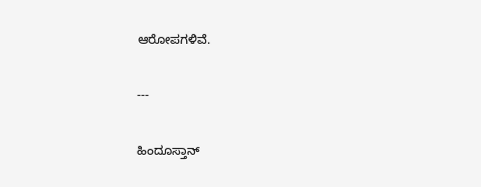ಆರೋಪಗಳಿವೆ.

---

ಹಿಂದೂಸ್ತಾನ್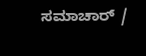ಸಮಾಚಾರ್ /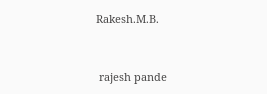Rakesh.M.B.


 rajesh pande